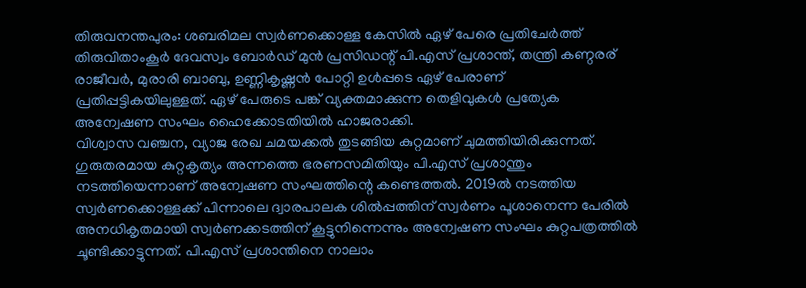തിരുവനന്തപുരം: ശബരിമല സ്വർണക്കൊള്ള കേസിൽ ഏഴ് പേരെ പ്രതിചേർത്ത് തിരുവിതാംകൂർ ദേവസ്വം ബോർഡ് മുൻ പ്രസിഡന്റ് പി.എസ് പ്രശാന്ത്, തന്ത്രി കണ്ഠരര് രാജീവർ, മുരാരി ബാബു, ഉണ്ണികൃഷ്ണൻ പോറ്റി ഉൾപ്പടെ ഏഴ് പേരാണ് പ്രതിപ്പട്ടികയിലുള്ളത്. ഏഴ് പേരുടെ പങ്ക് വ്യക്തമാക്കുന്ന തെളിവുകൾ പ്രത്യേക അന്വേഷണ സംഘം ഹൈക്കോടതിയിൽ ഹാജരാക്കി.
വിശ്വാസ വഞ്ചന, വ്യാജ രേഖ ചമയക്കൽ തുടങ്ങിയ കുറ്റമാണ് ചുമത്തിയിരിക്കുന്നത്. ഗുരുതരമായ കുറ്റകൃത്യം അന്നത്തെ ഭരണസമിതിയും പി.എസ് പ്രശാന്തും നടത്തിയെന്നാണ് അന്വേഷണ സംഘത്തിന്റെ കണ്ടെത്തൽ. 2019ൽ നടത്തിയ സ്വർണക്കൊള്ളക്ക് പിന്നാലെ ദ്വാരപാലക ശിൽപ്പത്തിന് സ്വർണം പൂശാനെന്ന പേരിൽ അനധികൃതമായി സ്വർണക്കടത്തിന് കൂട്ടുനിന്നെന്നും അന്വേഷണ സംഘം കുറ്റപത്രത്തിൽ ചൂണ്ടിക്കാട്ടുന്നത്. പി.എസ് പ്രശാന്തിനെ നാലാം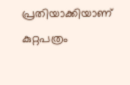പ്രതിയാക്കിയാണ് കുറ്റപത്രം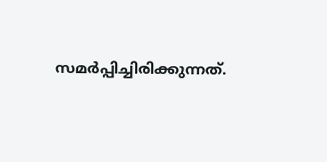സമർപ്പിച്ചിരിക്കുന്നത്.